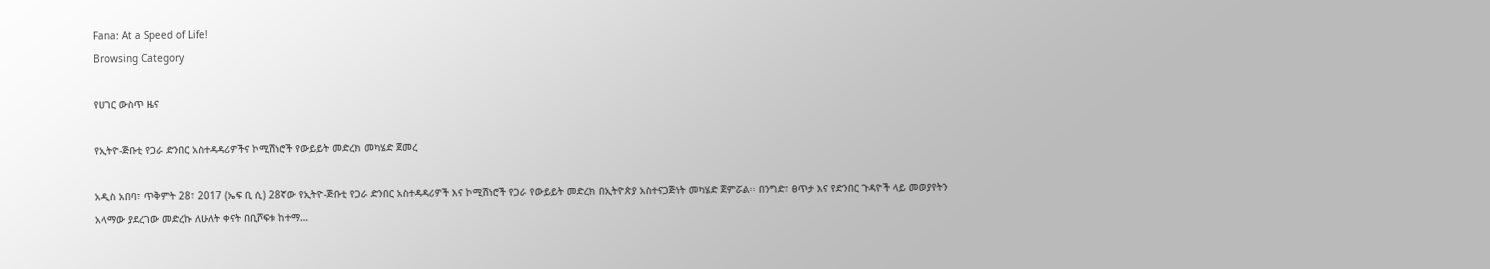Fana: At a Speed of Life!
Browsing Category

የሀገር ውስጥ ዜና

የኢትዮ-ጅቡቲ የጋራ ድንበር አስተዳዳሪዎችና ኮሚሽነሮች የውይይት መድረክ መካሄድ ጀመረ

አዲስ አበባ፣ ጥቅምት 28፣ 2017 (ኤፍ ቢ ሲ) 28ኛው የኢትዮ-ጅቡቲ የጋራ ድንበር አስተዳዳሪዎች እና ኮሚሽነሮች የጋራ የውይይት መድረክ በኢትዮጵያ አስተናጋጅነት መካሄድ ጀምሯል፡፡ በንግድ፣ ፀጥታ እና የድንበር ጉዳዮች ላይ መወያየትን አላማው ያደረገው መድረኩ ለሁለት ቀናት በቢሾፍቱ ከተማ…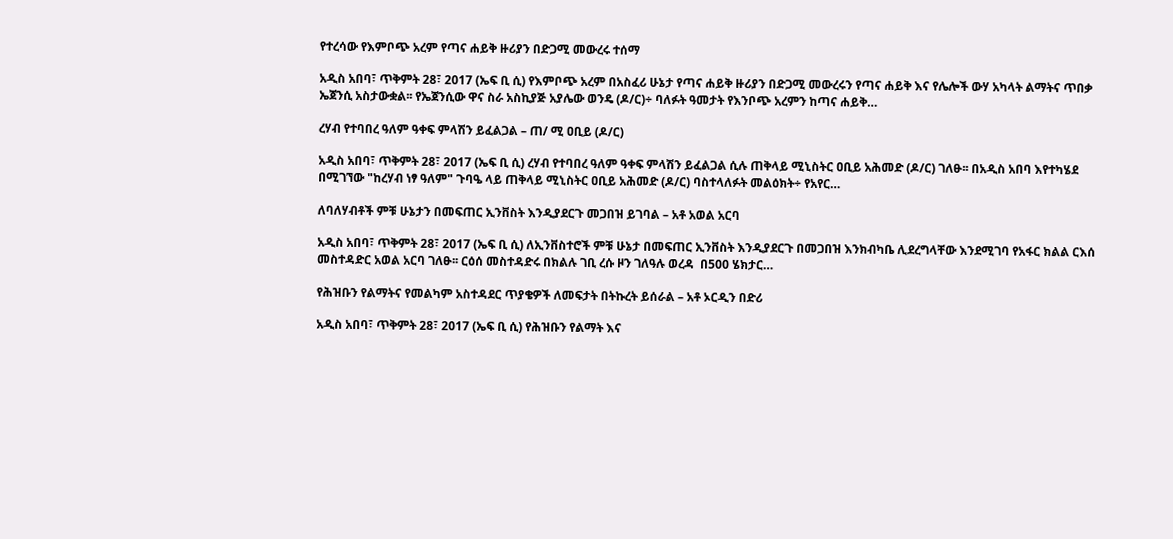የተረሳው የእምቦጭ አረም የጣና ሐይቅ ዙሪያን በድጋሚ መውረሩ ተሰማ

አዲስ አበባ፣ ጥቅምት 28፣ 2017 (ኤፍ ቢ ሲ) የእምቦጭ አረም በአስፈሪ ሁኔታ የጣና ሐይቅ ዙሪያን በድጋሚ መውረሩን የጣና ሐይቅ እና የሌሎች ውሃ አካላት ልማትና ጥበቃ ኤጀንሲ አስታውቋል፡፡ የኤጀንሲው ዋና ስራ አስኪያጅ አያሌው ወንዴ (ዶ/ር)÷ ባለፉት ዓመታት የእንቦጭ አረምን ከጣና ሐይቅ…

ረሃብ የተባበረ ዓለም ዓቀፍ ምላሽን ይፈልጋል – ጠ/ ሚ ዐቢይ (ዶ/ር)

አዲስ አበባ፣ ጥቅምት 28፣ 2017 (ኤፍ ቢ ሲ) ረሃብ የተባበረ ዓለም ዓቀፍ ምላሽን ይፈልጋል ሲሉ ጠቅላይ ሚኒስትር ዐቢይ አሕመድ (ዶ/ር) ገለፁ፡፡ በአዲስ አበባ እየተካሄደ በሚገኘው "ከረሃብ ነፃ ዓለም" ጉባዔ ላይ ጠቅላይ ሚኒስትር ዐቢይ አሕመድ (ዶ/ር) ባስተላለፉት መልዕክት÷ የአየር…

ለባለሃብቶች ምቹ ሁኔታን በመፍጠር ኢንቨስት እንዲያደርጉ መጋበዝ ይገባል – አቶ አወል አርባ

አዲስ አበባ፣ ጥቅምት 28፣ 2017 (ኤፍ ቢ ሲ) ለኢንቨስተሮች ምቹ ሁኔታ በመፍጠር ኢንቨስት እንዲያደርጉ በመጋበዝ እንክብካቤ ሊደረግላቸው እንደሚገባ የአፋር ክልል ርእሰ መስተዳድር አወል አርባ ገለፁ፡፡ ርዕሰ መስተዳድሩ በክልሉ ገቢ ረሱ ዞን ገለዓሉ ወረዳ  በ500 ሄክታር…

የሕዝቡን የልማትና የመልካም አስተዳደር ጥያቄዎች ለመፍታት በትኩረት ይሰራል – አቶ ኦርዲን በድሪ

አዲስ አበባ፣ ጥቅምት 28፣ 2017 (ኤፍ ቢ ሲ) የሕዝቡን የልማት እና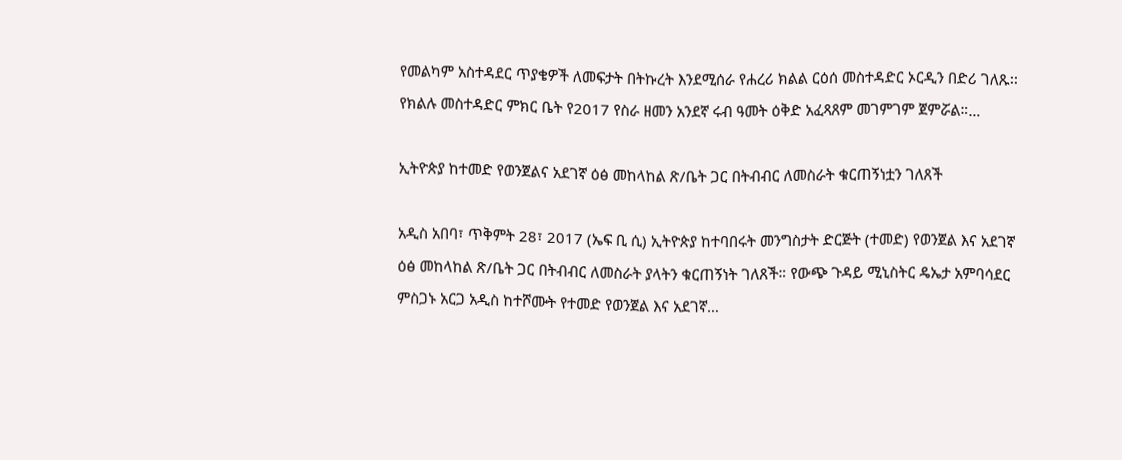የመልካም አስተዳደር ጥያቄዎች ለመፍታት በትኩረት እንደሚሰራ የሐረሪ ክልል ርዕሰ መስተዳድር ኦርዲን በድሪ ገለጹ፡፡ የክልሉ መስተዳድር ምክር ቤት የ2017 የስራ ዘመን አንደኛ ሩብ ዓመት ዕቅድ አፈጻጸም መገምገም ጀምሯል።…

ኢትዮጵያ ከተመድ የወንጀልና አደገኛ ዕፅ መከላከል ጽ/ቤት ጋር በትብብር ለመስራት ቁርጠኝነቷን ገለጸች

አዲስ አበባ፣ ጥቅምት 28፣ 2017 (ኤፍ ቢ ሲ) ኢትዮጵያ ከተባበሩት መንግስታት ድርጅት (ተመድ) የወንጀል እና አደገኛ ዕፅ መከላከል ጽ/ቤት ጋር በትብብር ለመስራት ያላትን ቁርጠኝነት ገለጸች። የውጭ ጉዳይ ሚኒስትር ዴኤታ አምባሳደር ምስጋኑ አርጋ አዲስ ከተሾሙት የተመድ የወንጀል እና አደገኛ…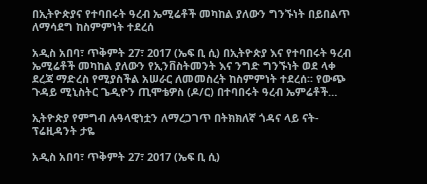በኢትዮጵያና የተባበሩት ዓረብ ኤሚሬቶች መካከል ያለውን ግንኙነት በይበልጥ ለማሳደግ ከስምምነት ተደረሰ

አዲስ አበባ፣ ጥቅምት 27፣ 2017 (ኤፍ ቢ ሲ) በኢትዮጵያ እና የተባበሩት ዓረብ ኤሚሬቶች መካከል ያለውን የኢንቨስትመንት እና ንግድ ግንኙነት ወደ ላቀ ደረጃ ማድረስ የሚያስችል አሠራር ለመመስረት ከስምምነት ተደረሰ፡፡ የውጭ ጉዳይ ሚኒስትር ጌዲዮን ጢሞቴዎስ (ዶ/ር) በተባበሩት ዓረብ ኤምሬቶች…

ኢትዮጵያ የምግብ ሉዓላዊነቷን ለማረጋገጥ በትክክለኛ ጎዳና ላይ ናት- ፕሬዚዳንት ታዬ

አዲስ አበባ፣ ጥቅምት 27፣ 2017 (ኤፍ ቢ ሲ)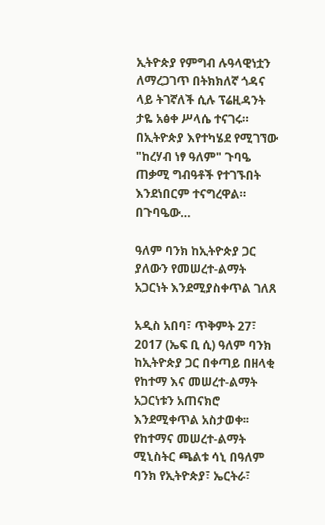ኢትዮጵያ የምግብ ሉዓላዊነቷን ለማረጋገጥ በትክክለኛ ጎዳና ላይ ትገኛለች ሲሉ ፕሬዚዳንት ታዬ አፅቀ ሥላሴ ተናገሩ። በኢትዮጵያ እየተካሄደ የሚገኘው "ከረሃብ ነፃ ዓለም" ጉባዔ ጠቃሚ ግብዓቶች የተገኙበት እንደነበርም ተናግረዋል። በጉባዔው…

ዓለም ባንክ ከኢትዮጵያ ጋር ያለውን የመሠረተ-ልማት አጋርነት እንደሚያስቀጥል ገለጸ

አዲስ አበባ፣ ጥቅምት 27፣ 2017 (ኤፍ ቢ ሲ) ዓለም ባንክ ከኢትዮጵያ ጋር በቀጣይ በዘላቂ የከተማ እና መሠረተ-ልማት አጋርነቱን አጠናክሮ እንደሚቀጥል አስታወቀ፡፡ የከተማና መሠረተ-ልማት ሚኒስትር ጫልቱ ሳኒ በዓለም ባንክ የኢትዮጵያ፣ ኤርትራ፣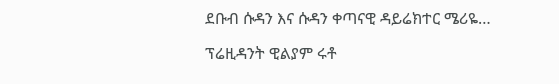ደቡብ ሱዳን እና ሱዳን ቀጣናዊ ዳይሬክተር ሜሪዬ…

ፕሬዚዳንት ዊልያም ሩቶ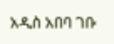አዲስ አበባ ገቡ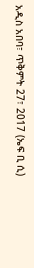አዲስ አበባ፣ ጥቅምት 27፣ 2017 (ኤፍ ቢ ሲ)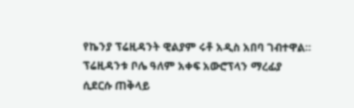የኬንያ ፕሬዚዳንት ዊልያም ሩቶ አዲስ አበባ ገብተዋል። ፕሬዚዳንቱ ቦሌ ዓለም አቀፍ አውሮፕላን ማረፊያ ሲደርሱ ጠቅላይ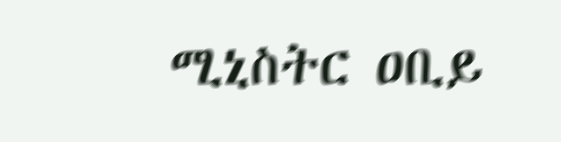ሚኒስትር ዐቢይ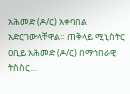አሕመድ (ዶ/ር) አቀባበል አድርገውላቸዋል። ጠቅላይ ሚኒስትር ዐቢይ አሕመድ (ዶ/ር) በማኅበራዊ ትስስር…